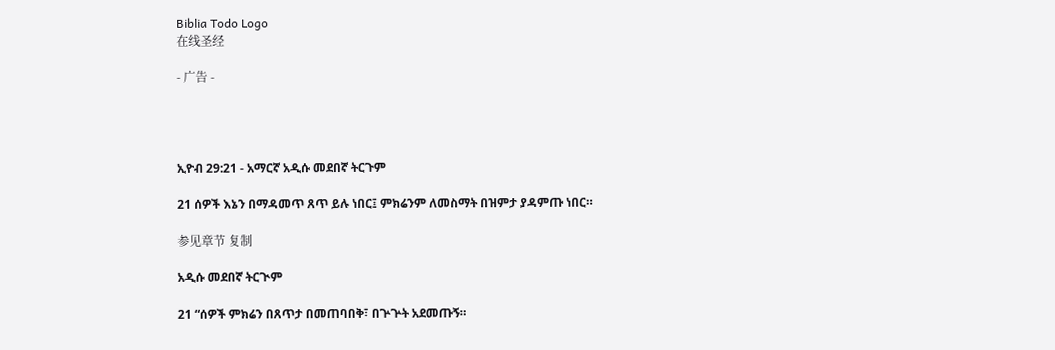Biblia Todo Logo
在线圣经

- 广告 -




ኢዮብ 29:21 - አማርኛ አዲሱ መደበኛ ትርጉም

21 ሰዎች እኔን በማዳመጥ ጸጥ ይሉ ነበር፤ ምክሬንም ለመስማት በዝምታ ያዳምጡ ነበር።

参见章节 复制

አዲሱ መደበኛ ትርጒም

21 “ሰዎች ምክሬን በጸጥታ በመጠባበቅ፣ በጕጕት አደመጡኝ።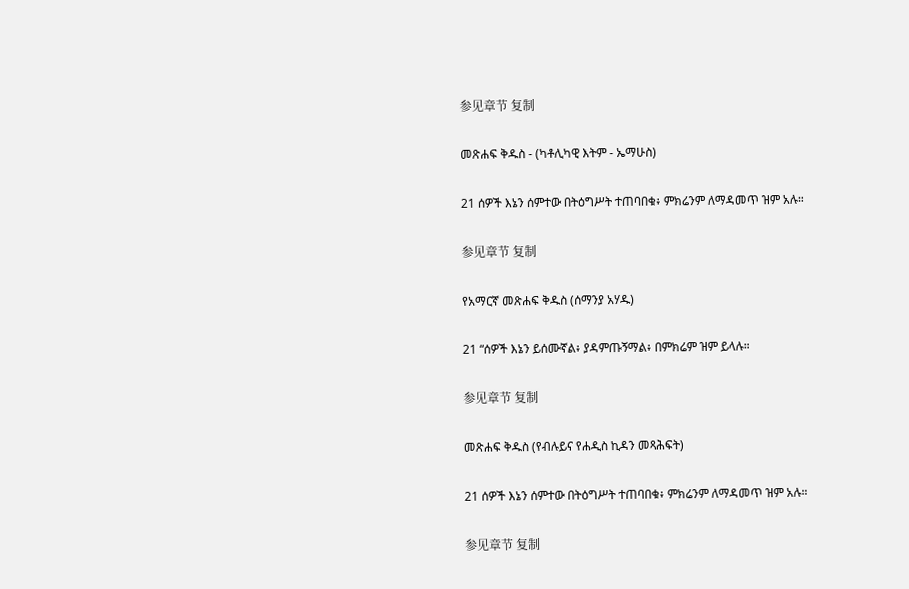参见章节 复制

መጽሐፍ ቅዱስ - (ካቶሊካዊ እትም - ኤማሁስ)

21 ሰዎች እኔን ሰምተው በትዕግሥት ተጠባበቁ፥ ምክሬንም ለማዳመጥ ዝም አሉ።

参见章节 复制

የአማርኛ መጽሐፍ ቅዱስ (ሰማንያ አሃዱ)

21 “ሰዎች እኔን ይሰሙኛል፥ ያዳምጡኝማል፥ በምክሬም ዝም ይላሉ።

参见章节 复制

መጽሐፍ ቅዱስ (የብሉይና የሐዲስ ኪዳን መጻሕፍት)

21 ሰዎች እኔን ሰምተው በትዕግሥት ተጠባበቁ፥ ምክሬንም ለማዳመጥ ዝም አሉ።

参见章节 复制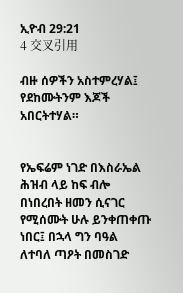ኢዮብ 29:21
4 交叉引用

ብዙ ሰዎችን አስተምረሃል፤ የደከሙትንም እጆች አበርትተሃል።


የኤፍሬም ነገድ በእስራኤል ሕዝብ ላይ ከፍ ብሎ በነበረበት ዘመን ሲናገር የሚሰሙት ሁሉ ይንቀጠቀጡ ነበር፤ በኋላ ግን ባዓል ለተባለ ጣዖት በመስገድ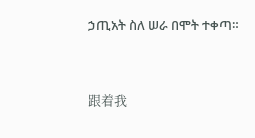ኃጢአት ስለ ሠራ በሞት ተቀጣ።


跟着我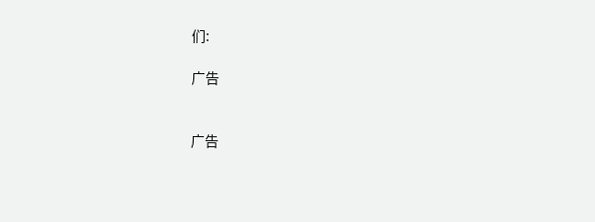们:

广告


广告